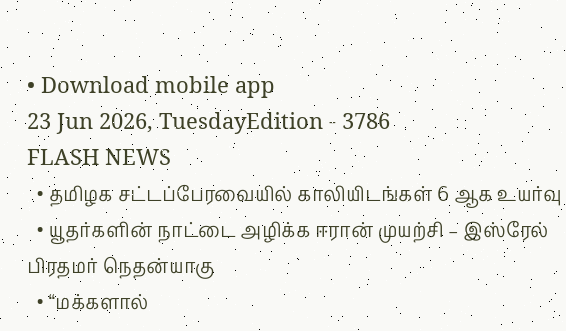• Download mobile app
23 Jun 2026, TuesdayEdition - 3786
FLASH NEWS
  • தமிழக சட்டப்பேரவையில் காலியிடங்கள் 6 ஆக உயர்வு
  • யூதர்களின் நாட்டை அழிக்க ஈரான் முயற்சி – இஸ்ரேல் பிரதமர் நெதன்யாகு
  • “மக்களால்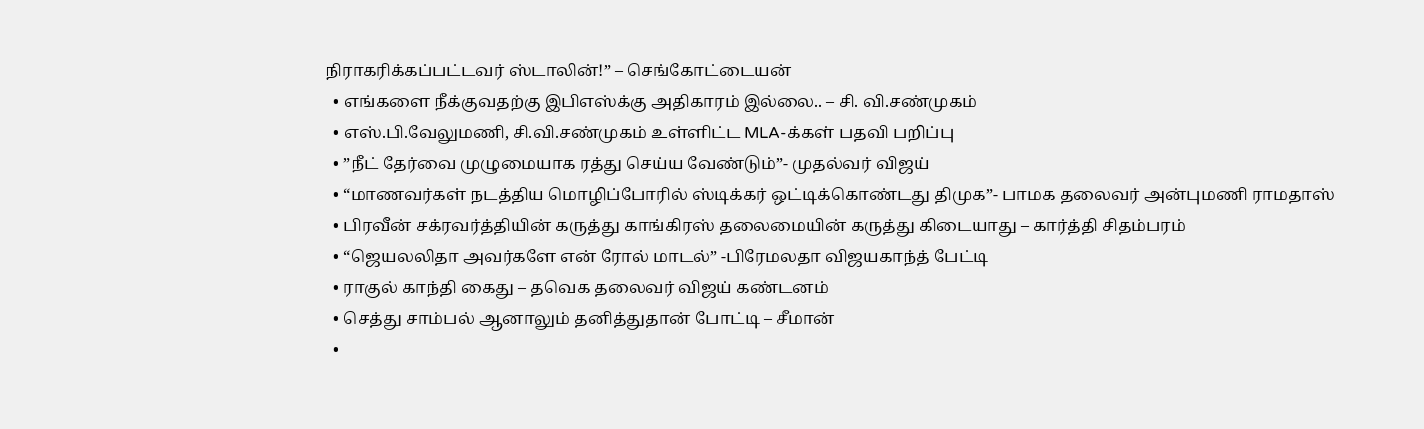நிராகரிக்கப்பட்டவர் ஸ்டாலின்!” – செங்கோட்டையன்
  • எங்களை நீக்குவதற்கு இபிஎஸ்க்கு அதிகாரம் இல்லை.. – சி. வி.சண்முகம்
  • எஸ்.பி.வேலுமணி, சி.வி.சண்முகம் உள்ளிட்ட MLA-க்கள் பதவி பறிப்பு
  • ”நீட் தேர்வை முழுமையாக ரத்து செய்ய வேண்டும்”- முதல்வர் விஜய்
  • “மாணவர்கள் நடத்திய மொழிப்போரில் ஸ்டிக்கர் ஒட்டிக்கொண்டது திமுக”- பாமக தலைவர் அன்புமணி ராமதாஸ்
  • பிரவீன் சக்ரவர்த்தியின் கருத்து காங்கிரஸ் தலைமையின் கருத்து கிடையாது – கார்த்தி சிதம்பரம்
  • “ஜெயலலிதா அவர்களே என் ரோல் மாடல்” -பிரேமலதா விஜயகாந்த் பேட்டி
  • ராகுல் காந்தி கைது – தவெக தலைவர் விஜய் கண்டனம்
  • செத்து சாம்பல் ஆனாலும் தனித்துதான் போட்டி – சீமான்
  •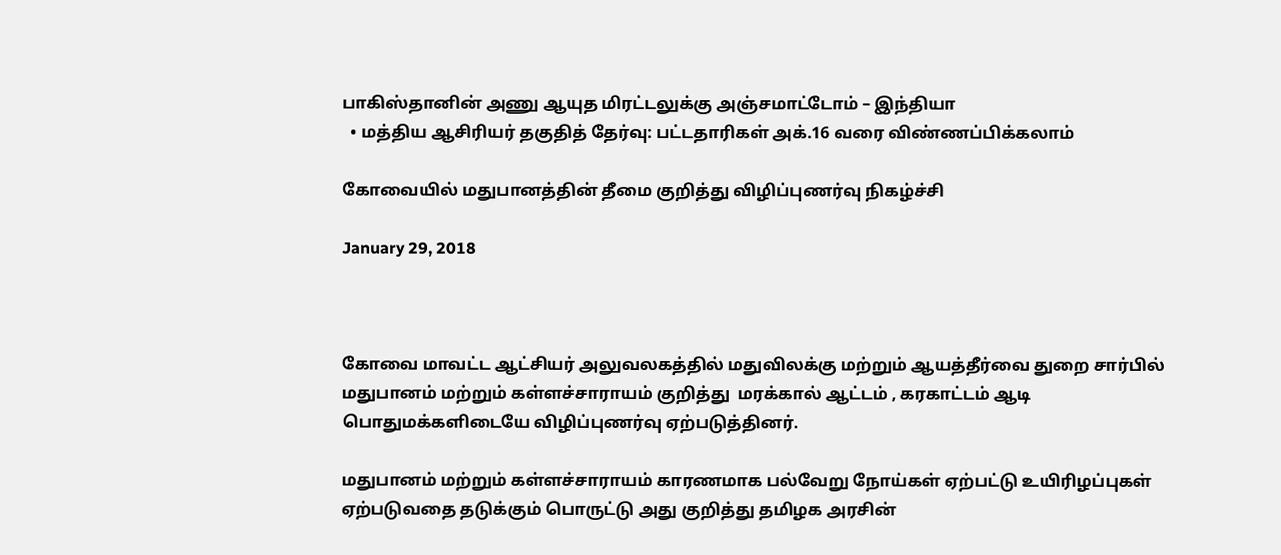பாகிஸ்தானின் அணு ஆயுத மிரட்டலுக்கு அஞ்சமாட்டோம் – இந்தியா
  • மத்திய ஆசிரியர் தகுதித் தேர்வு: பட்டதாரிகள் அக்.16 வரை விண்ணப்பிக்கலாம்

கோவையில் மதுபானத்தின் தீமை குறித்து விழிப்புணர்வு நிகழ்ச்சி

January 29, 2018



கோவை மாவட்ட ஆட்சியர் அலுவலகத்தில் மதுவிலக்கு மற்றும் ஆயத்தீர்வை துறை சார்பில் மதுபானம் மற்றும் கள்ளச்சாராயம் குறித்து  மரக்கால் ஆட்டம் , கரகாட்டம் ஆடி பொதுமக்களிடையே விழிப்புணர்வு ஏற்படுத்தினர்.

மதுபானம் மற்றும் கள்ளச்சாராயம் காரணமாக பல்வேறு நோய்கள் ஏற்பட்டு உயிரிழப்புகள் ஏற்படுவதை தடுக்கும் பொருட்டு அது குறித்து தமிழக அரசின்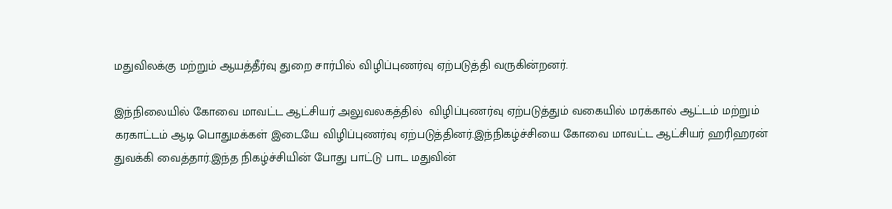மதுவிலக்கு மற்றும் ஆயத்தீர்வு துறை சார்பில் விழிப்புணர்வு ஏற்படுத்தி வருகின்றனர்.

இந்நிலையில் கோவை மாவட்ட ஆட்சியர் அலுவலகத்தில்  விழிப்புணர்வு ஏற்படுத்தும் வகையில் மரக்கால் ஆட்டம் மற்றும் கரகாட்டம் ஆடி பொதுமக்கள் இடையே விழிப்புணர்வு ஏற்படுத்தினர்.இந்நிகழ்ச்சியை கோவை மாவட்ட ஆட்சியர் ஹரிஹரன் துவக்கி வைத்தார்.இந்த நிகழ்ச்சியின் போது பாட்டு பாட மதுவின்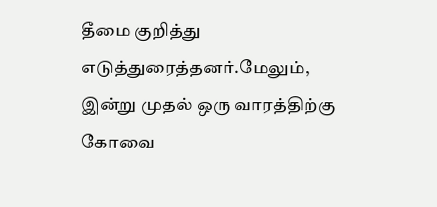தீமை குறித்து எடுத்துரைத்தனர்.மேலும், இன்று முதல் ஒரு வாரத்திற்கு கோவை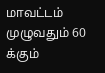மாவட்டம் முழுவதும் 60 க்கும்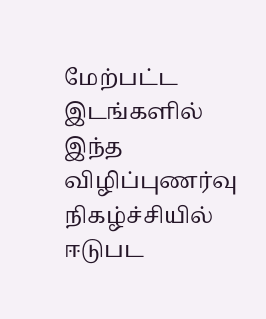மேற்பட்ட இடங்களில் இந்த விழிப்புணர்வு நிகழ்ச்சியில் ஈடுபட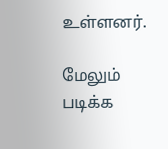உள்ளனர்.

மேலும் படிக்க